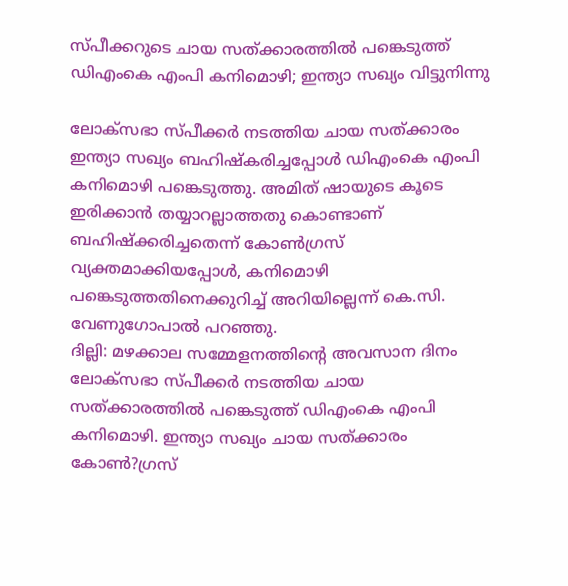സ്പീക്കറുടെ ചായ സത്ക്കാരത്തില്‍ പങ്കെടുത്ത് ഡിഎംകെ എംപി കനിമൊഴി; ഇന്ത്യാ സഖ്യം വിട്ടുനിന്നു

ലോക്‌സഭാ സ്പീക്കര്‍ നടത്തിയ ചായ സത്ക്കാരം ഇന്ത്യാ സഖ്യം ബഹിഷ്‌കരിച്ചപ്പോള്‍ ഡിഎംകെ എംപി കനിമൊഴി പങ്കെടുത്തു. അമിത് ഷായുടെ കൂടെ ഇരിക്കാന്‍ തയ്യാറല്ലാത്തതു കൊണ്ടാണ് ബഹിഷ്‌ക്കരിച്ചതെന്ന് കോണ്‍ഗ്രസ് വ്യക്തമാക്കിയപ്പോള്‍, കനിമൊഴി പങ്കെടുത്തതിനെക്കുറിച്ച് അറിയില്ലെന്ന് കെ.സി. വേണുഗോപാല്‍ പറഞ്ഞു.
ദില്ലി: മഴക്കാല സമ്മേളനത്തിന്റെ അവസാന ദിനം ലോക്‌സഭാ സ്പീക്കര്‍ നടത്തിയ ചായ സത്ക്കാരത്തില്‍ പങ്കെടുത്ത് ഡിഎംകെ എംപി കനിമൊഴി. ഇന്ത്യാ സഖ്യം ചായ സത്ക്കാരം കോണ്‍?ഗ്രസ്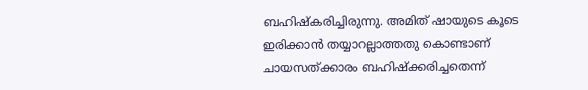ബഹിഷ്‌കരിച്ചിരുന്നു. അമിത് ഷായുടെ കൂടെ ഇരിക്കാന്‍ തയ്യാറല്ലാത്തതു കൊണ്ടാണ് ചായസത്ക്കാരം ബഹിഷ്‌ക്കരിച്ചതെന്ന്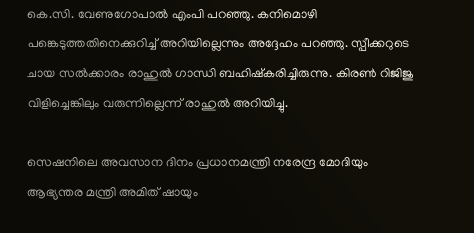കെ.സി. വേണുഗോപാല്‍ എംപി പറഞ്ഞു. കനിമൊഴി പങ്കെടുത്തതിനെക്കുറിച്ച് അറിയില്ലെന്നും അദ്ദേഹം പറഞ്ഞു. സ്പീക്കറുടെ ചായ സല്‍ക്കാരം രാഹുല്‍ ഗാന്ധി ബഹിഷ്‌കരിച്ചിരുന്നു. കിരണ്‍ റിജിജു വിളിച്ചെങ്കിലും വരുന്നില്ലെന്ന് രാഹുല്‍ അറിയിച്ചു.

സെഷനിലെ അവസാന ദിനം പ്രധാനമന്ത്രി നരേന്ദ്ര മോദിയും ആഭ്യന്തര മന്ത്രി അമിത് ഷായും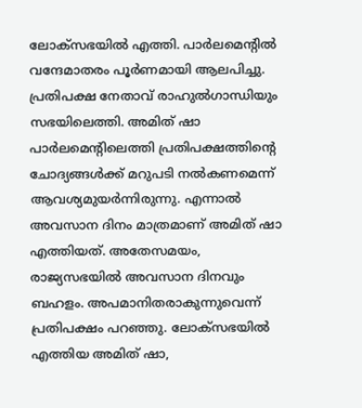ലോക്‌സഭയില്‍ എത്തി. പാര്‍ലമെന്റില്‍ വന്ദേമാതരം പൂര്‍ണമായി ആലപിച്ചു. പ്രതിപക്ഷ നേതാവ് രാഹുല്‍ഗാന്ധിയും സഭയിലെത്തി. അമിത് ഷാ പാര്‍ലമെന്റിലെത്തി പ്രതിപക്ഷത്തിന്റെ ചോദ്യങ്ങള്‍ക്ക് മറുപടി നല്‍കണമെന്ന് ആവശ്യമുയര്‍ന്നിരുന്നു. എന്നാല്‍ അവസാന ദിനം മാത്രമാണ് അമിത് ഷാ എത്തിയത്. അതേസമയം, രാജ്യസഭയില്‍ അവസാന ദിനവും ബഹളം. അപമാനിതരാകുന്നുവെന്ന് പ്രതിപക്ഷം പറഞ്ഞു. ലോക്‌സഭയില്‍ എത്തിയ അമിത് ഷാ,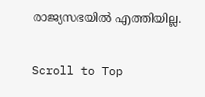രാജ്യസഭയില്‍ എത്തിയില്ല.

Scroll to Top